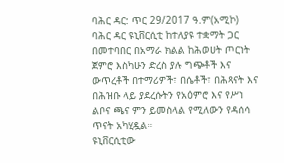ባሕር ዳር: ጥር 29/2017 ዓ.ም(አሚኮ) ባሕር ዳር ዩኒቨርሲቲ ከተለያዩ ተቋማት ጋር በመተባበር በአማራ ክልል ከሕወሀት ጦርነት ጀምሮ እስካሁን ድረስ ያሉ ግጭቶች እና ውጥረቶች በተማሪዎች፣ በሴቶች፣ በሕጻናት እና በሕዝቡ ላይ ያደረሱትን የአዕምሮ እና የሥነ ልቦና ጫና ምን ይመስላል የሚለውን የዳሰሳ ጥናት አካሂዷል።
ዩኒቨርሲቲው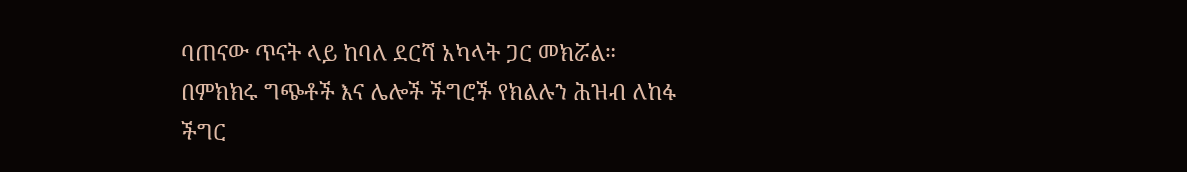ባጠናው ጥናት ላይ ከባለ ደርሻ አካላት ጋር መክሯል። በምክክሩ ግጭቶች እና ሌሎች ችግሮች የክልሉን ሕዝብ ለከፋ ችግር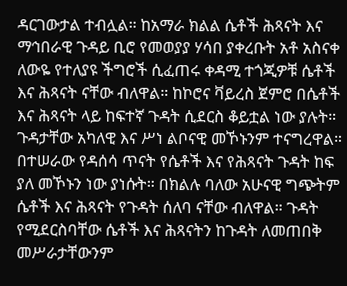ዳርገውታል ተብሏል። ከአማራ ክልል ሴቶች ሕጻናት እና ማኅበራዊ ጉዳይ ቢሮ የመወያያ ሃሳበ ያቀረቡት አቶ አስናቀ ለውዬ የተለያዩ ችግሮች ሲፈጠሩ ቀዳሚ ተጎጂዎቹ ሴቶች እና ሕጻናት ናቸው ብለዋል። ከኮሮና ቫይረስ ጀምሮ በሴቶች እና ሕጻናት ላይ ከፍተኛ ጉዳት ሲደርስ ቆይቷል ነው ያሉት። ጉዳታቸው አካለዊ እና ሥነ ልቦናዊ መኾኑንም ተናግረዋል።
በተሠራው የዳሰሳ ጥናት የሴቶች እና የሕጻናት ጉዳት ከፍ ያለ መኾኑን ነው ያነሱት። በክልሉ ባለው አሁናዊ ግጭትም ሴቶች እና ሕጻናት የጉዳት ሰለባ ናቸው ብለዋል። ጉዳት የሚደርስባቸው ሴቶች እና ሕጻናትን ከጉዳት ለመጠበቅ መሥራታቸውንም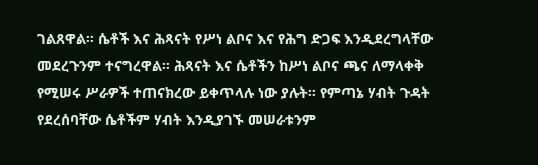ገልጸዋል። ሴቶች እና ሕጻናት የሥነ ልቦና እና የሕግ ድጋፍ እንዲደረግላቸው መደረጉንም ተናግረዋል። ሕጻናት እና ሴቶችን ከሥነ ልቦና ጫና ለማላቀቅ የሚሠሩ ሥራዎች ተጠናክረው ይቀጥላሉ ነው ያሉት። የምጣኔ ሃብት ጉዳት የደረሰባቸው ሴቶችም ሃብት እንዲያገኙ መሠራቱንም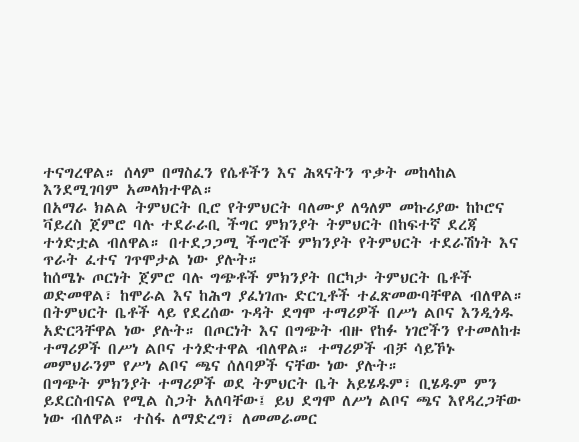ተናግረዋል። ሰላም በማስፈን የሴቶችን እና ሕጻናትን ጥቃት መከላከል እንደሚገባም አመላክተዋል።
በአማራ ክልል ትምህርት ቢሮ የትምህርት ባለሙያ ለዓለም መኩሪያው ከኮሮና ቫይረስ ጀምሮ ባሉ ተደራራቢ ችግር ምክንያት ትምህርት በከፍተኛ ደረጃ ተጎድቷል ብለዋል። በተደጋጋሚ ችግሮች ምክንያት የትምህርት ተደራሽነት እና ጥራት ፈተና ገጥሞታል ነው ያሉት።
ከሰሜኑ ጦርነት ጀምሮ ባሉ ግጭቶች ምክንያት በርካታ ትምህርት ቤቶች ወድመዋል፣ ከሞራል እና ከሕግ ያፈነገጡ ድርጊቶች ተፈጽመውባቸዋል ብለዋል። በትምህርት ቤቶች ላይ የደረሰው ጉዳት ደግሞ ተማሪዎች በሥነ ልቦና እንዲጎዱ አድርጓቸዋል ነው ያሉት። በጦርነት እና በግጭት ብዙ የከፉ ነገሮችን የተመለከቱ ተማሪዎች በሥነ ልቦና ተጎድተዋል ብለዋል። ተማሪዎች ብቻ ሳይኾኑ መምህራንም የሥነ ልቦና ጫና ሰለባዎች ናቸው ነው ያሉት።
በግጭት ምክንያት ተማሪዎች ወደ ትምህርት ቤት አይሄዱም፣ ቢሄዱም ምን ይደርስብናል የሚል ስጋት አለባቸው፤ ይህ ደግሞ ለሥነ ልቦና ጫና እየዳረጋቸው ነው ብለዋል። ተስፋ ለማድረግ፣ ለመመራመር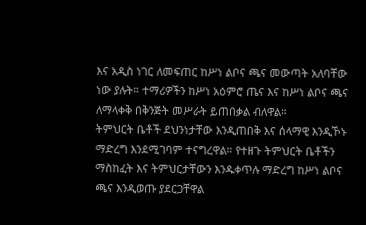እና አዲስ ነገር ለመፍጠር ከሥነ ልቦና ጫና መውጣት አለባቸው ነው ያሉት። ተማሪዎችን ከሥነ አዕምሮ ጤና እና ከሥነ ልቦና ጫና ለማላቀቅ በቅንጅት መሥራት ይጠበቃል ብለዋል።
ትምህርት ቤቶች ደህንነታቸው እንዲጠበቅ እና ሰላማዊ እንዲኾኑ ማድረግ እንደሚገባም ተናግረዋል። የተዘጉ ትምህርት ቤቶችን ማስከፈት እና ትምህርታቸውን እንዱቀጥሉ ማድረግ ከሥነ ልቦና ጫና እንዲወጡ ያደርጋቸዋል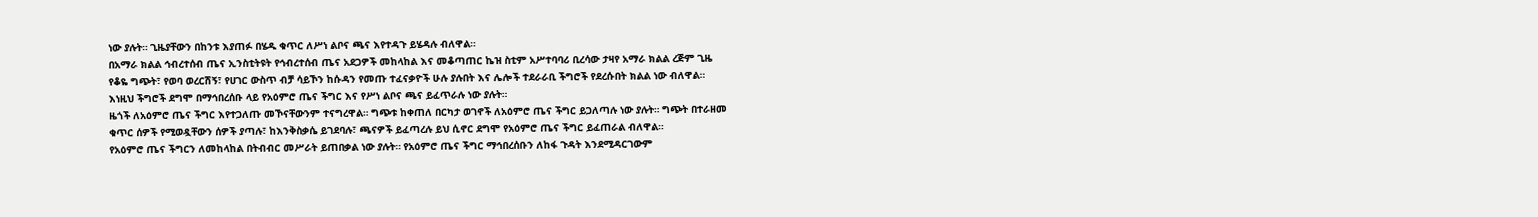ነው ያሉት። ጊዜያቸውን በከንቱ እያጠፉ በሄዱ ቁጥር ለሥነ ልቦና ጫና እየተዳጉ ይሄዳሉ ብለዋል።
በአማራ ክልል ኅብረተሰብ ጤና ኢንስቲትዩት የኅብረተሰብ ጤና አደጋዎች መከላከል እና መቆጣጠር ኬዝ ስቲም አሥተባባሪ ቢረሳው ታዛየ አማራ ክልል ረጅም ጊዜ የቆዬ ግጭት፣ የወባ ወረርሽኝ፣ የሀገር ውስጥ ብቻ ሳይኾን ከሱዳን የመጡ ተፈናቃዮች ሁሉ ያሉበት እና ሌሎች ተደራራቢ ችግሮች የደረሱበት ክልል ነው ብለዋል። እነዚህ ችግሮች ደግሞ በማኅበረሰቡ ላይ የአዕምሮ ጤና ችግር እና የሥነ ልቦና ጫና ይፈጥራሉ ነው ያሉት።
ዜጎች ለአዕምሮ ጤና ችግር እየተጋለጡ መኾናቸውንም ተናግረዋል። ግጭቱ ከቀጠለ በርካታ ወገኖች ለአዕምሮ ጤና ችግር ይጋለጣሉ ነው ያሉት። ግጭት በተራዘመ ቁጥር ሰዎች የሚወዷቸውን ሰዎች ያጣሉ፣ ከእንቅስቃሴ ይገደባሉ፣ ጫናዎች ይፈጣረሉ ይህ ሲኖር ደግሞ የአዕምሮ ጤና ችግር ይፈጠራል ብለዋል።
የአዕምሮ ጤና ችግርን ለመከላከል በትብብር መሥራት ይጠበቃል ነው ያሉት። የአዕምሮ ጤና ችግር ማኅበረሰቡን ለከፋ ጉዳት እንደሚዳርገውም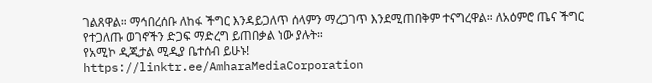ገልጸዋል። ማኅበረሰቡ ለከፋ ችግር እንዳይጋለጥ ሰላምን ማረጋገጥ እንደሚጠበቅም ተናግረዋል። ለአዕምሮ ጤና ችግር የተጋለጡ ወገኖችን ድጋፍ ማድረግ ይጠበቃል ነው ያሉት።
የአሚኮ ዲጂታል ሚዲያ ቤተሰብ ይሁኑ!
https://linktr.ee/AmharaMediaCorporation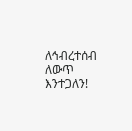ለኅብረተሰብ ለውጥ እንተጋለን!